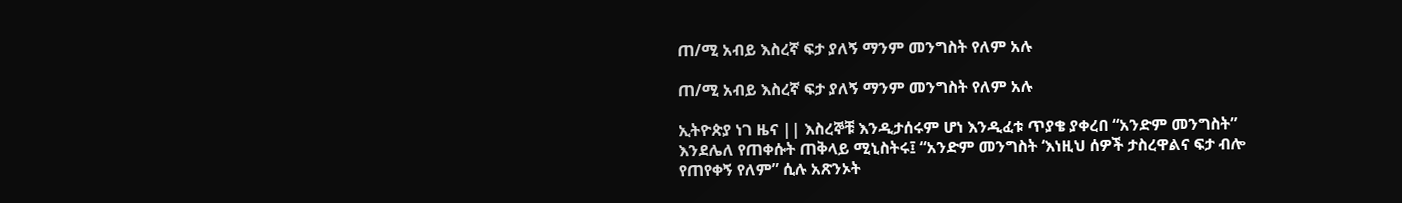ጠ/ሚ አብይ እስረኛ ፍታ ያለኝ ማንም መንግስት የለም አሉ

ጠ/ሚ አብይ እስረኛ ፍታ ያለኝ ማንም መንግስት የለም አሉ

ኢትዮጵያ ነገ ዜና || እስረኞቹ እንዲታሰሩም ሆነ እንዲፈቱ ጥያቄ ያቀረበ “አንድም መንግስት” እንደሌለ የጠቀሱት ጠቅላይ ሚኒስትሩ፤ “አንድም መንግስት ‘እነዚህ ሰዎች ታስረዋልና ፍታ ብሎ የጠየቀኝ የለም” ሲሉ አጽንኦት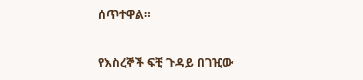ሰጥተዋል።

የእስረኞች ፍቺ ጉዳይ በገዢው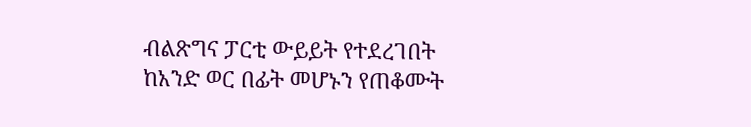ብልጽግና ፓርቲ ውይይት የተደረገበት ከአንድ ወር በፊት መሆኑን የጠቆሙት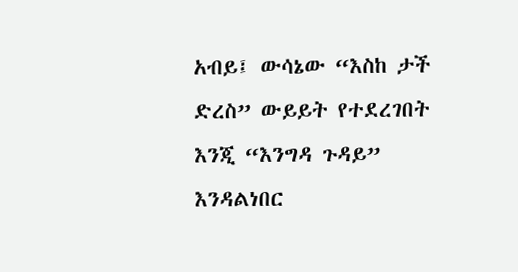አብይ፤ ውሳኔው “እስከ ታች ድረስ” ውይይት የተደረገበት እንጂ “እንግዳ ጉዳይ” እንዳልነበር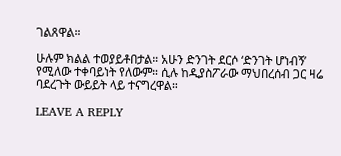ገልጸዋል።

ሁሉም ክልል ተወያይቶበታል። አሁን ድንገት ደርሶ ‘ድንገት ሆነብኝ’ የሚለው ተቀባይነት የለውም። ሲሉ ከዲያስፖራው ማህበረሰብ ጋር ዛሬ ባደረጉት ውይይት ላይ ተናግረዋል።

LEAVE A REPLY